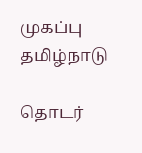முகப்பு
தமிழ்நாடு

தொடர்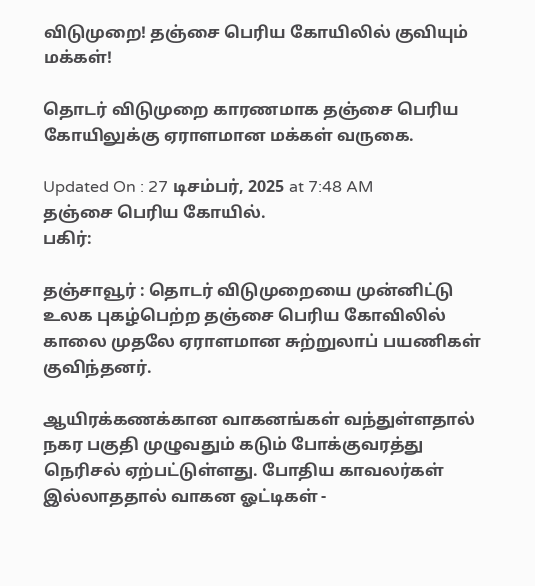விடுமுறை! தஞ்சை பெரிய கோயிலில் குவியும் மக்கள்!

தொடர் விடுமுறை காரணமாக தஞ்சை பெரிய கோயிலுக்கு ஏராளமான மக்கள் வருகை.

Updated On : 27 டிசம்பர், 2025 at 7:48 AM
தஞ்சை பெரிய கோயில்.
பகிர்:

தஞ்சாவூர் : தொடர் விடுமுறையை முன்னிட்டு உலக புகழ்பெற்ற தஞ்சை பெரிய கோவிலில் காலை முதலே ஏராளமான சுற்றுலாப் பயணிகள் குவிந்தனர்.

ஆயிரக்கணக்கான வாகனங்கள் வந்துள்ளதால் நகர பகுதி முழுவதும் கடும் போக்குவரத்து நெரிசல் ஏற்பட்டுள்ளது. போதிய காவலர்கள் இல்லாததால் வாகன ஓட்டிகள் -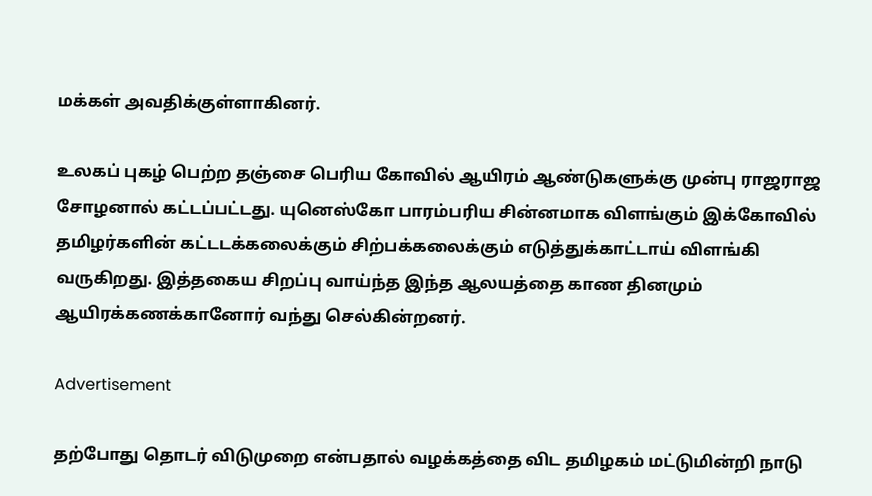மக்கள் அவதிக்குள்ளாகினர்.

உலகப் புகழ் பெற்ற தஞ்சை பெரிய கோவில் ஆயிரம் ஆண்டுகளுக்கு முன்பு ராஜராஜ சோழனால் கட்டப்பட்டது. யுனெஸ்கோ பாரம்பரிய சின்னமாக விளங்கும் இக்கோவில் தமிழர்களின் கட்டடக்கலைக்கும் சிற்பக்கலைக்கும் எடுத்துக்காட்டாய் விளங்கி வருகிறது. இத்தகைய சிறப்பு வாய்ந்த இந்த ஆலயத்தை காண தினமும் ஆயிரக்கணக்கானோர் வந்து செல்கின்றனர்‌.

Advertisement

தற்போது தொடர் விடுமுறை என்பதால் வழக்கத்தை விட தமிழகம் மட்டுமின்றி நாடு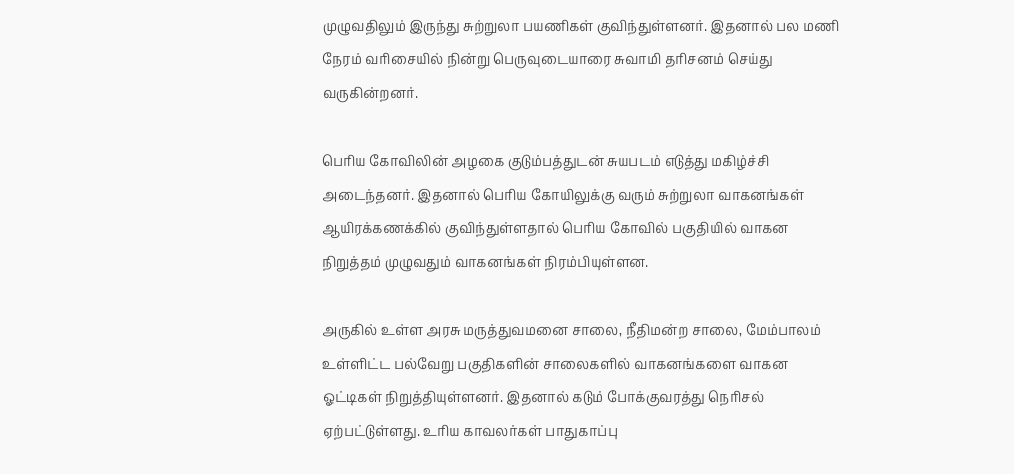முழுவதிலும் இருந்து சுற்றுலா பயணிகள் குவிந்துள்ளனர். இதனால் பல மணி நேரம் வரிசையில் நின்று பெருவுடையாரை சுவாமி தரிசனம் செய்து வருகின்றனர்.

பெரிய கோவிலின் அழகை குடும்பத்துடன் சுயபடம் எடுத்து மகிழ்ச்சி அடைந்தனர். இதனால் பெரிய கோயிலுக்கு வரும் சுற்றுலா வாகனங்கள் ஆயிரக்கணக்கில் குவிந்துள்ளதால் பெரிய கோவில் பகுதியில் வாகன நிறுத்தம் முழுவதும் வாகனங்கள் நிரம்பியுள்ளன.

அருகில் உள்ள அரசு மருத்துவமனை சாலை, நீதிமன்ற சாலை, மேம்பாலம் உள்ளிட்ட பல்வேறு பகுதிகளின் சாலைகளில் வாகனங்களை வாகன ஓட்டிகள் நிறுத்தியுள்ளனர். இதனால் கடும் போக்குவரத்து நெரிசல் ஏற்பட்டுள்ளது. உரிய காவலர்கள் பாதுகாப்பு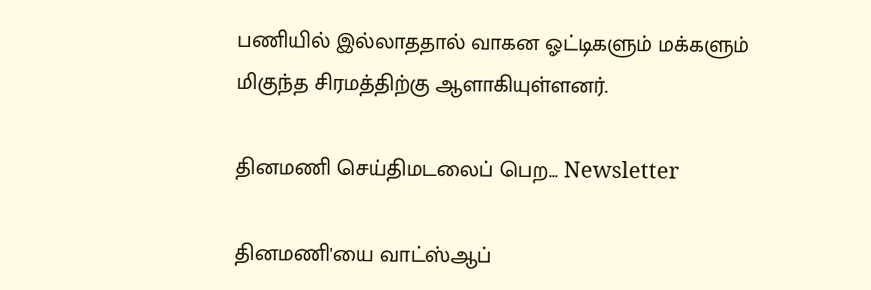பணியில் இல்லாததால் வாகன ஓட்டிகளும் மக்களும் மிகுந்த சிரமத்திற்கு ஆளாகியுள்ளனர்.

தினமணி செய்திமடலைப் பெற... Newsletter

தினமணி'யை வாட்ஸ்ஆப்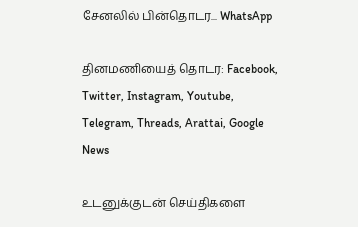சேனலில் பின்தொடர... WhatsApp

தினமணியைத் தொடர: Facebook, Twitter, Instagram, Youtube, Telegram, Threads, Arattai, Google News

உடனுக்குடன் செய்திகளை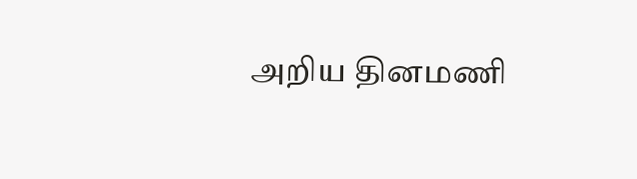அறிய தினமணி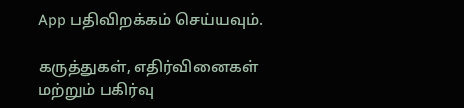App பதிவிறக்கம் செய்யவும்.

கருத்துகள், எதிர்வினைகள் மற்றும் பகிர்வு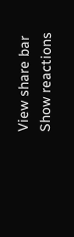View share bar
Show reactions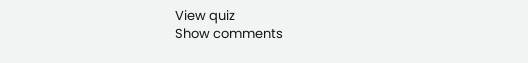View quiz
Show comments